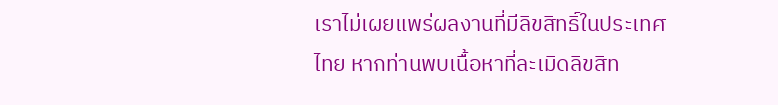เราไม่เผยแพร่ผลงานที่มีลิขสิทธิ์ในประเทศไทย หากท่านพบเนื้อหาที่ละเมิดลิขสิท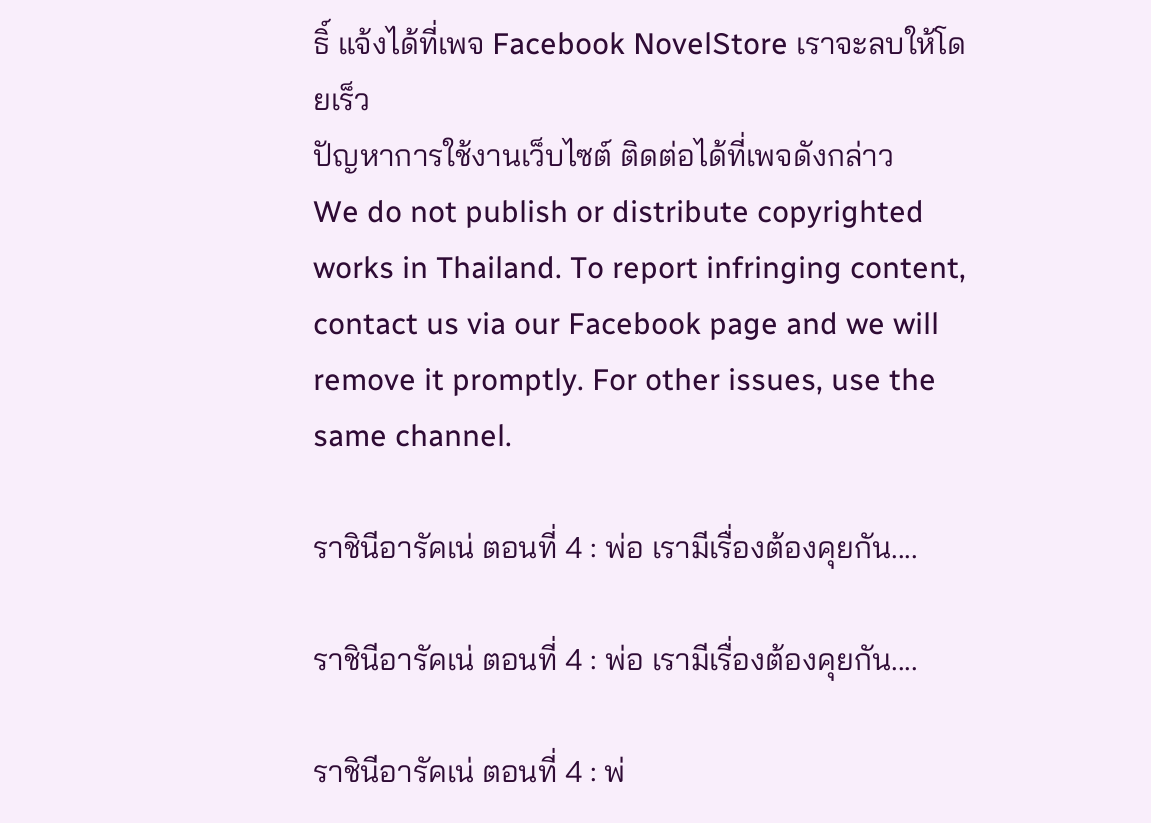ธิ์ แจ้งได้ที่เพจ Facebook NovelStore เราจะลบให้โดยเร็ว
ปัญหาการใช้งานเว็บไซต์ ติดต่อได้ที่เพจดังกล่าว
We do not publish or distribute copyrighted works in Thailand. To report infringing content, contact us via our Facebook page and we will remove it promptly. For other issues, use the same channel.

ราชินีอารัคเน่ ตอนที่ 4 : พ่อ เรามีเรื่องต้องคุยกัน....

ราชินีอารัคเน่ ตอนที่ 4 : พ่อ เรามีเรื่องต้องคุยกัน....

ราชินีอารัคเน่ ตอนที่ 4 : พ่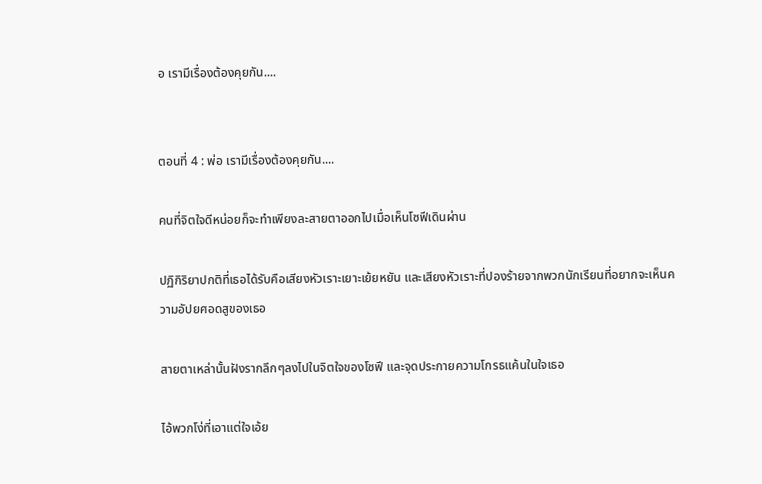อ เรามีเรื่องต้องคุยกัน....


ตอนที่ 4 : พ่อ เรามีเรื่องต้องคุยกัน....

คนที่จิตใจดีหน่อยก็จะทำเพียงละสายตาออกไปเมื่อเห็นโซฟีเดินผ่าน

ปฏิกิริยาปกติที่เธอได้รับคือเสียงหัวเราะเยาะเย้ยหยัน และเสียงหัวเราะที่ปองร้ายจากพวกนักเรียนที่อยากจะเห็นความอัปยศอดสูของเธอ

สายตาเหล่านั้นฝังรากลึกๆลงไปในจิตใจของโซฟี และจุดประกายความโกรธแค้นในใจเธอ

ไอ้พวกโง่ที่เอาแต่ใจเอ้ย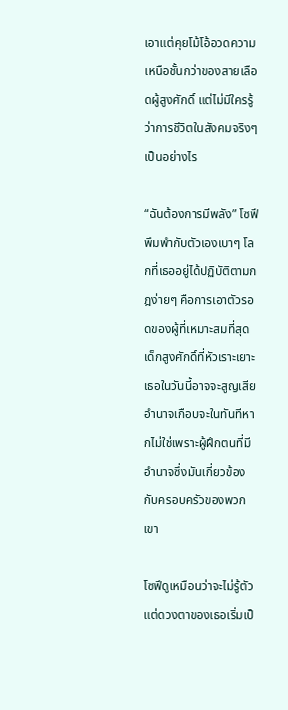เอาแต่คุยโม้โอ้อวดความเหนือชั้นกว่าของสายเลือดผู้สูงศักดิ์ แต่ไม่มีใครรู้ว่าการชีวิตในสังคมจริงๆเป็นอย่างไร

“ฉันต้องการมีพลัง” โซฟีพึมพำกับตัวเองเบาๆ โลกที่เธออยู่ได้ปฏิบัติตามกฎง่ายๆ คือการเอาตัวรอดของผู้ที่เหมาะสมที่สุด เด็กสูงศักดิ์ที่หัวเราะเยาะเธอในวันนี้อาจจะสูญเสียอำนาจเกือบจะในทันทีหากไม่ใช่เพราะผู้ฝึกตนที่มีอำนาจซึ่งมันเกี่ยวข้องกับครอบครัวของพวกเขา

โซฟีดูเหมือนว่าจะไม่รู้ตัว แต่ดวงตาของเธอเริ่มเป็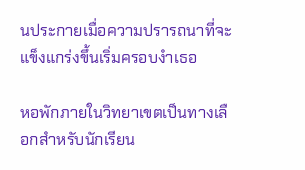นประกายเมื่อความปรารถนาที่จะแข็งแกร่งขึ้นเริ่มครอบงำเธอ

หอพักภายในวิทยาเขตเป็นทางเลือกสำหรับนักเรียน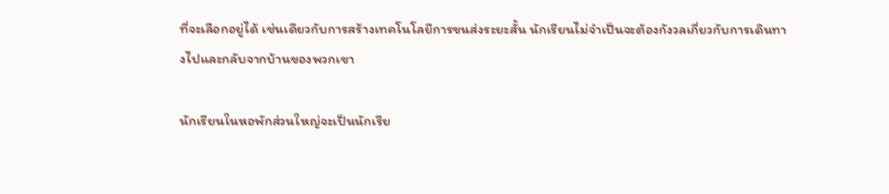ที่จะเลือกอยู่ได้ เช่นเดียวกับการสร้างเทคโนโลยีการขนส่งระยะสั้น นักเรียนไม่จำเป็นจะต้องกังวลเกี่ยวกับการเดินทางไปและกลับจากบ้านของพวกเขา

นักเรียนในหอพักส่วนใหญ่จะเป็นนักเรีย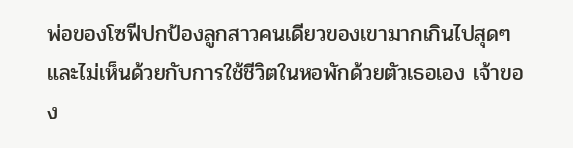พ่อของโซฟีปกป้องลูกสาวคนเดียวของเขามากเกินไปสุดๆ และไม่เห็นด้วยกับการใช้ชีวิตในหอพักด้วยตัวเธอเอง เจ้าของ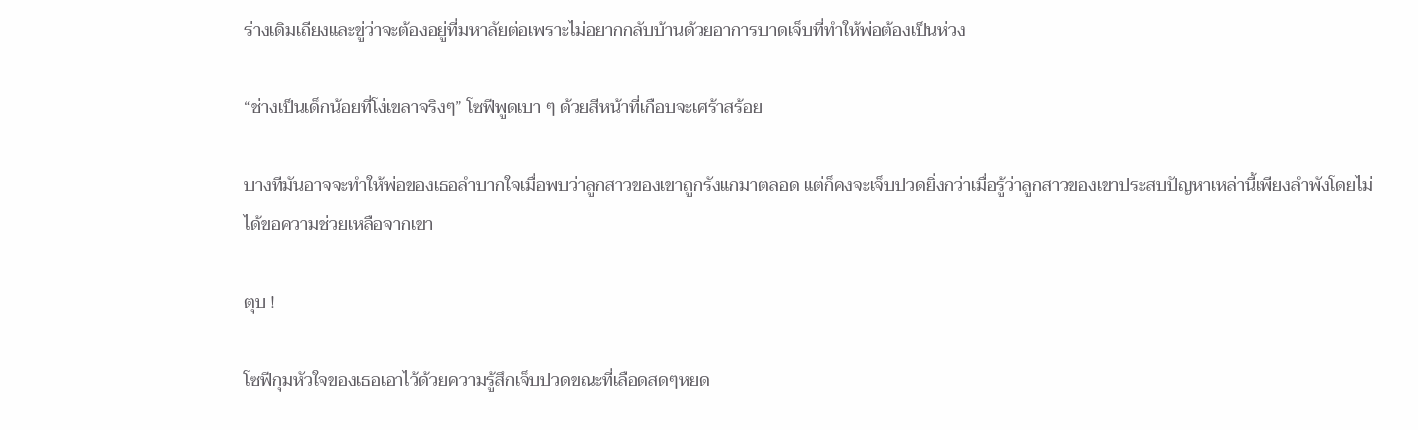ร่างเดิมเถียงและขู่ว่าจะต้องอยู่ที่มหาลัยต่อเพราะไม่อยากกลับบ้านด้วยอาการบาดเจ็บที่ทำให้พ่อต้องเป็นห่วง

“ช่างเป็นเด็กน้อยที่โง่เขลาจริงๆ” โซฟีพูดเบา ๆ ด้วยสีหน้าที่เกือบจะเศร้าสร้อย

บางทีมันอาจจะทำให้พ่อของเธอลำบากใจเมื่อพบว่าลูกสาวของเขาถูกรังแกมาตลอด แต่ก็คงจะเจ็บปวดยิ่งกว่าเมื่อรู้ว่าลูกสาวของเขาประสบปัญหาเหล่านี้เพียงลำพังโดยไม่ได้ขอความช่วยเหลือจากเขา

ตุบ !

โซฟีกุมหัวใจของเธอเอาไว้ด้วยความรู้สึกเจ็บปวดขณะที่เลือดสดๆหยด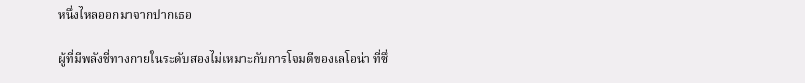หนึ่งไหลออกมาจากปากเธอ

ผู้ที่มีพลังชี่ทางกายในระดับสองไม่เหมาะกับการโจมตีของเลโอน่า ที่ซึ่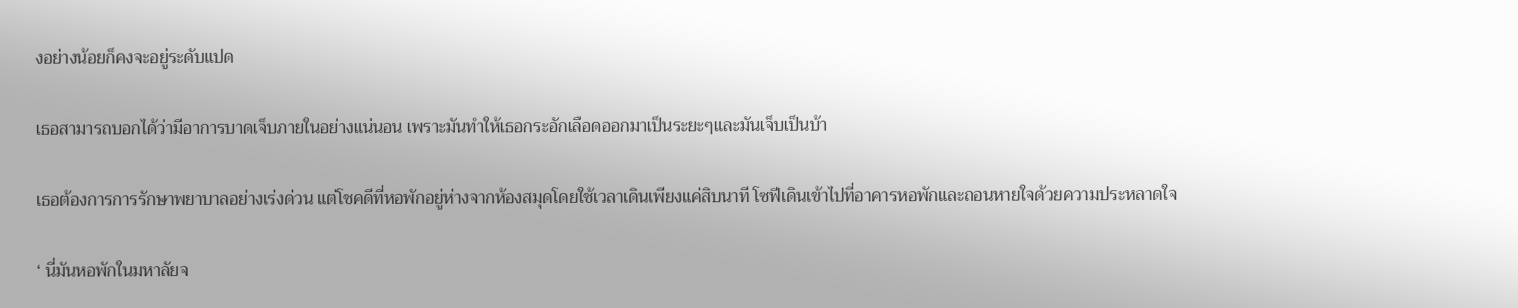งอย่างน้อยก็คงจะอยู่ระดับแปด

เธอสามารถบอกได้ว่ามีอาการบาดเจ็บภายในอย่างแน่นอน เพราะมันทำให้เธอกระอักเลือดออกมาเป็นระยะๆและมันเจ็บเป็นบ้า

เธอต้องการการรักษาพยาบาลอย่างเร่งด่วน แต่โชคดีที่หอพักอยู่ห่างจากห้องสมุดโดยใช้เวลาเดินเพียงแค่สิบนาที โซฟีเดินเข้าไปที่อาคารหอพักและถอนหายใจด้วยความประหลาดใจ

‘ นี่มันหอพักในมหาลัยจ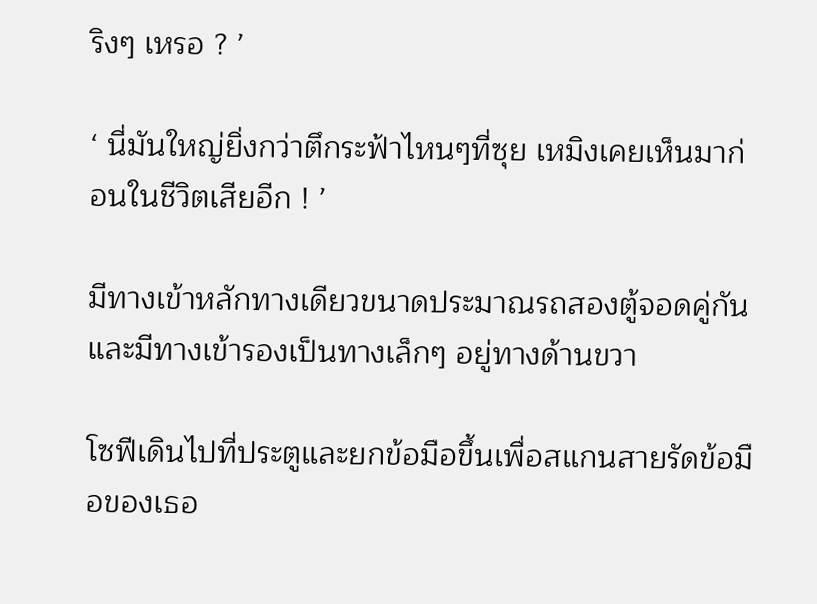ริงๆ เหรอ ? ’

‘ นี่มันใหญ่ยิ่งกว่าตึกระฟ้าไหนๆที่ซุย เหมิงเคยเห็นมาก่อนในชีวิตเสียอีก ! ’

มีทางเข้าหลักทางเดียวขนาดประมาณรถสองตู้จอดคู่กันและมีทางเข้ารองเป็นทางเล็กๆ อยู่ทางด้านขวา

โซฟีเดินไปที่ประตูและยกข้อมือขึ้นเพื่อสแกนสายรัดข้อมือของเธอ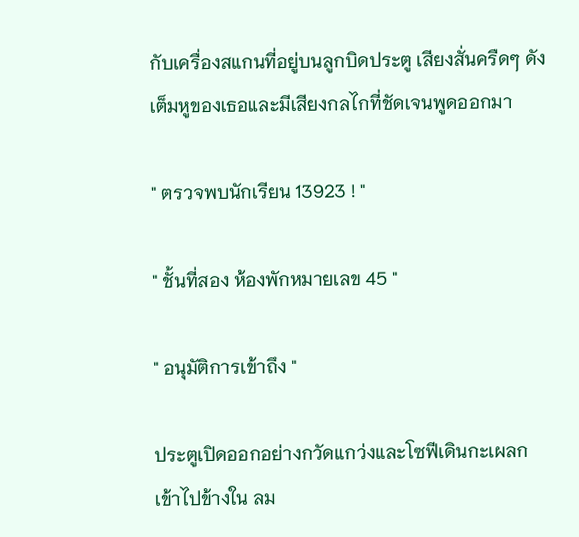กับเครื่องสแกนที่อยู่บนลูกบิดประตู เสียงสั่นครืดๆ ดังเต็มหูของเธอและมีเสียงกลไกที่ชัดเจนพูดออกมา

" ตรวจพบนักเรียน 13923 ! "

" ชั้นที่สอง ห้องพักหมายเลข 45 "

" อนุมัติการเข้าถึง "

ประตูเปิดออกอย่างกวัดแกว่งและโซฟีเดินกะเผลกเข้าไปข้างใน ลม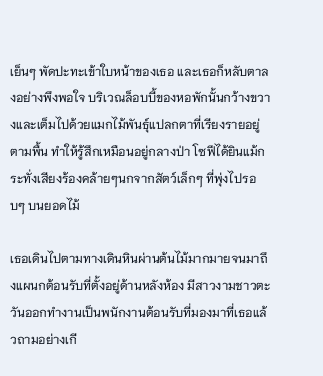เย็นๆ พัดปะทะเข้าใบหน้าของเธอ และเธอก็หลับตาลงอย่างพึงพอใจ บริเวณล็อบบี้ของหอพักนั้นกว้างขวางและเต็มไปด้วยแมกไม้พันธุ์แปลกตาที่เรียงรายอยู่ตามพื้น ทำให้รู้สึกเหมือนอยู่กลางป่า โซฟีได้ยินแม้กระทั่งเสียงร้องคล้ายๆนกจากสัตว์เล็กๆ ที่พุ่งไปรอบๆ บนยอดไม้

เธอเดินไปตามทางเดินหินผ่านต้นไม้มากมายจนมาถึงแผนกต้อนรับที่ตั้งอยู่ด้านหลังห้อง มีสาวงามชาวตะวันออกทำงานเป็นพนักงานต้อนรับที่มองมาที่เธอแล้วถามอย่างเกี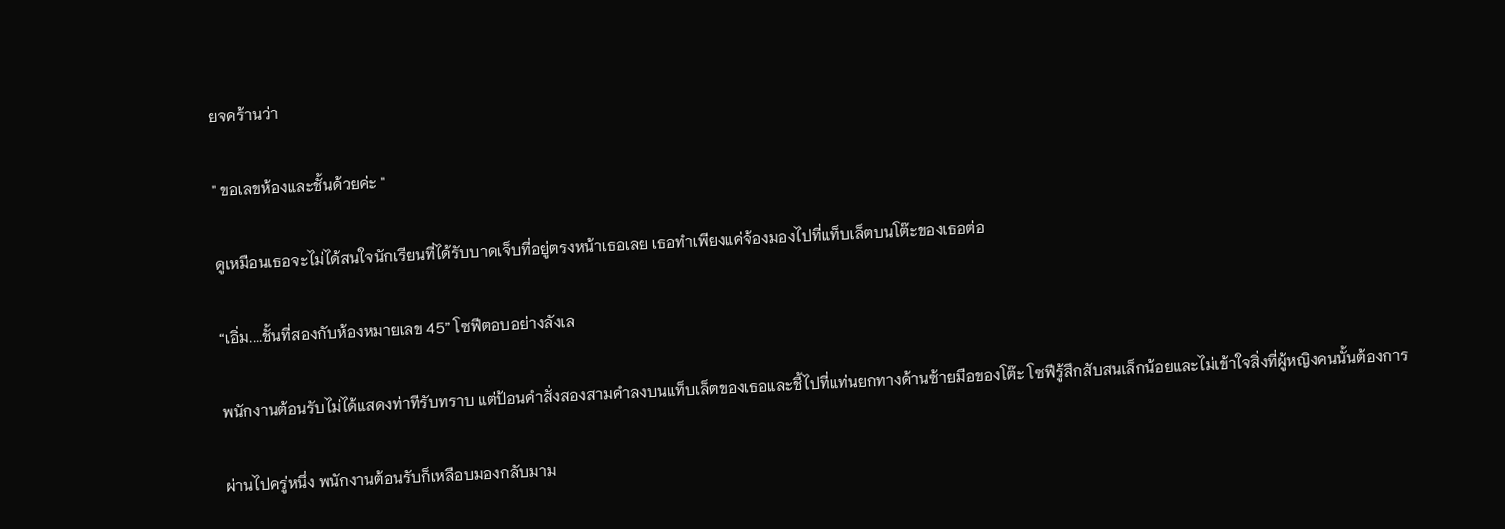ยจคร้านว่า

" ขอเลขห้องและชั้นด้วยค่ะ "

ดูเหมือนเธอจะไม่ได้สนใจนักเรียนที่ได้รับบาดเจ็บที่อยู่ตรงหน้าเธอเลย เธอทำเพียงแค่จ้องมองไปที่แท็บเล็ตบนโต๊ะของเธอต่อ

“เอิ่ม....ชั้นที่สองกับห้องหมายเลข 45” โซฟีตอบอย่างลังเล

พนักงานต้อนรับไม่ได้แสดงท่าทีรับทราบ แต่ป้อนคำสั่งสองสามคำลงบนแท็บเล็ตของเธอและชี้ไปที่แท่นยกทางด้านซ้ายมือของโต๊ะ โซฟีรู้สึกสับสนเล็กน้อยและไม่เข้าใจสิ่งที่ผู้หญิงคนนั้นต้องการ

ผ่านไปครู่หนึ่ง พนักงานต้อนรับก็เหลือบมองกลับมาม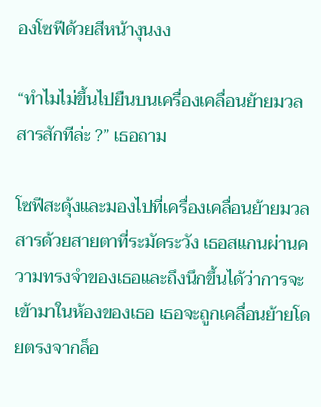องโซฟีด้วยสีหน้างุนงง

“ทำไมไม่ขึ้นไปยืนบนเครื่องเคลื่อนย้ายมวลสารสักทีล่ะ ?” เธอถาม

โซฟีสะดุ้งและมองไปที่เครื่องเคลื่อนย้ายมวลสารด้วยสายตาที่ระมัดระวัง เธอสแกนผ่านความทรงจำของเธอและถึงนึกขึ้นได้ว่าการจะเข้ามาในห้องของเธอ เธอจะถูกเคลื่อนย้ายโดยตรงจากล็อ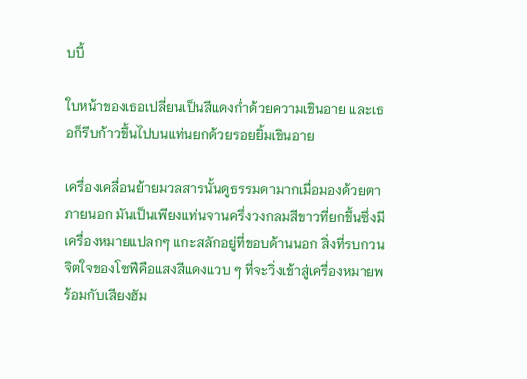บบี้

ใบหน้าของเธอเปลี่ยนเป็นสีแดงก่ำด้วยความเขินอาย และเธอก็รีบก้าวขึ้นไปบนแท่นยกด้วยรอยยิ้มเขินอาย

เครื่องเคลื่อนย้ายมวลสารนั้นดูธรรมดามากเมื่อมองด้วยตาภายนอก มันเป็นเพียงแท่นจานครึ่งวงกลมสีขาวที่ยกขึ้นซึ่งมีเครื่องหมายแปลกๆ แกะสลักอยู่ที่ขอบด้านนอก สิ่งที่รบกวนจิตใจของโซฟีคือแสงสีแดงแวบ ๆ ที่จะวิ่งเข้าสู่เครื่องหมายพร้อมกับเสียงฮัม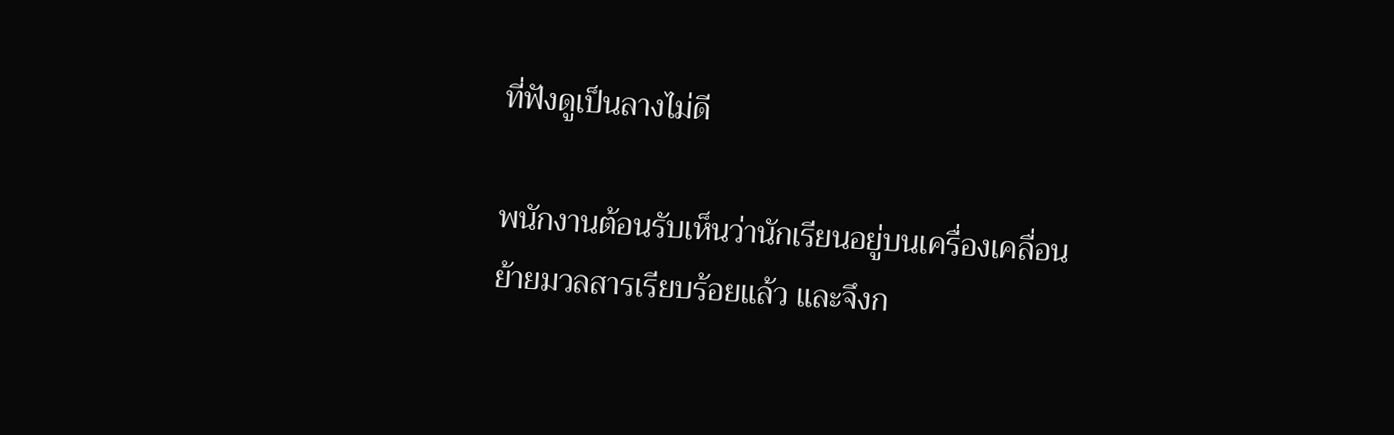ที่ฟังดูเป็นลางไม่ดี

พนักงานต้อนรับเห็นว่านักเรียนอยู่บนเครื่องเคลื่อนย้ายมวลสารเรียบร้อยแล้ว และจึงก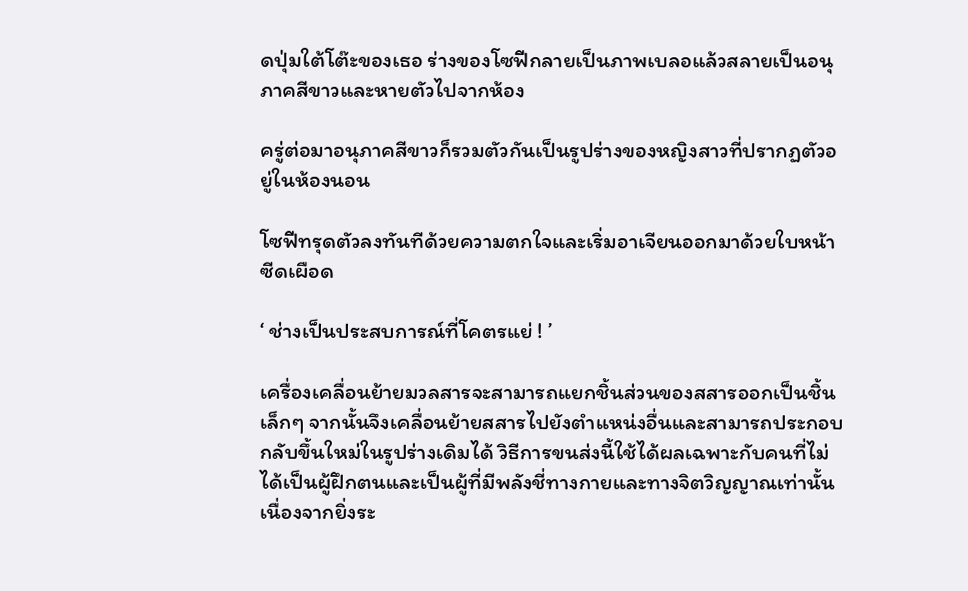ดปุ่มใต้โต๊ะของเธอ ร่างของโซฟีกลายเป็นภาพเบลอแล้วสลายเป็นอนุภาคสีขาวและหายตัวไปจากห้อง

ครู่ต่อมาอนุภาคสีขาวก็รวมตัวกันเป็นรูปร่างของหญิงสาวที่ปรากฏตัวอยู่ในห้องนอน

โซฟีทรุดตัวลงทันทีด้วยความตกใจและเริ่มอาเจียนออกมาด้วยใบหน้าซีดเผือด

‘ ช่างเป็นประสบการณ์ที่โคตรแย่ ! ’

เครื่องเคลื่อนย้ายมวลสารจะสามารถแยกชิ้นส่วนของสสารออกเป็นชิ้นเล็กๆ จากนั้นจึงเคลื่อนย้ายสสารไปยังตำแหน่งอื่นและสามารถประกอบกลับขึ้นใหม่ในรูปร่างเดิมได้ วิธีการขนส่งนี้ใช้ได้ผลเฉพาะกับคนที่ไม่ได้เป็นผู้ฝึกตนและเป็นผู้ที่มีพลังชี่ทางกายและทางจิตวิญญาณเท่านั้น เนื่องจากยิ่งระ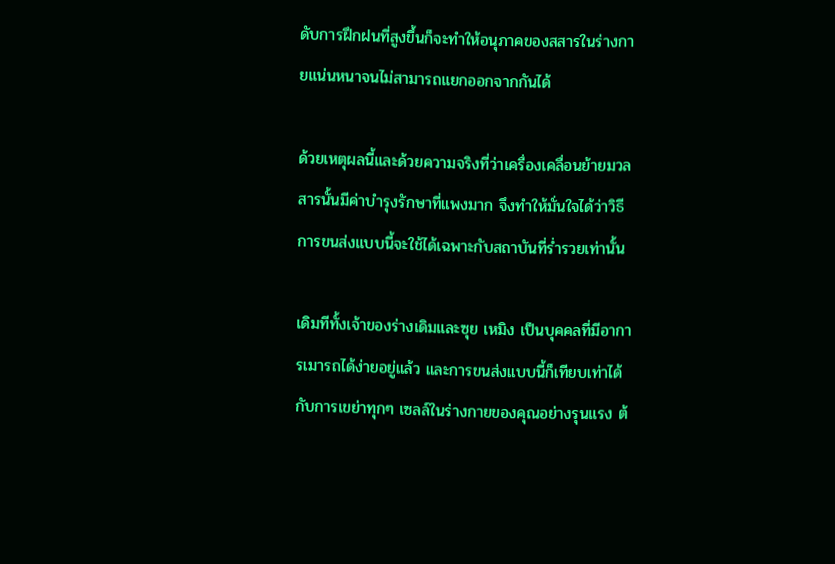ดับการฝึกฝนที่สูงขึ้นก็จะทำให้อนุภาคของสสารในร่างกายแน่นหนาจนไม่สามารถแยกออกจากกันได้

ด้วยเหตุผลนี้และด้วยความจริงที่ว่าเครื่องเคลื่อนย้ายมวลสารนั้นมีค่าบำรุงรักษาที่แพงมาก จึงทำให้มั่นใจได้ว่าวิธีการขนส่งแบบนี้จะใช้ได้เฉพาะกับสถาบันที่ร่ำรวยเท่านั้น

เดิมทีทั้งเจ้าของร่างเดิมและซุย เหมิง เป็นบุคคลที่มีอาการเมารถได้ง่ายอยู่แล้ว และการขนส่งแบบนี้ก็เทียบเท่าได้กับการเขย่าทุกๆ เซลล์ในร่างกายของคุณอย่างรุนแรง ต้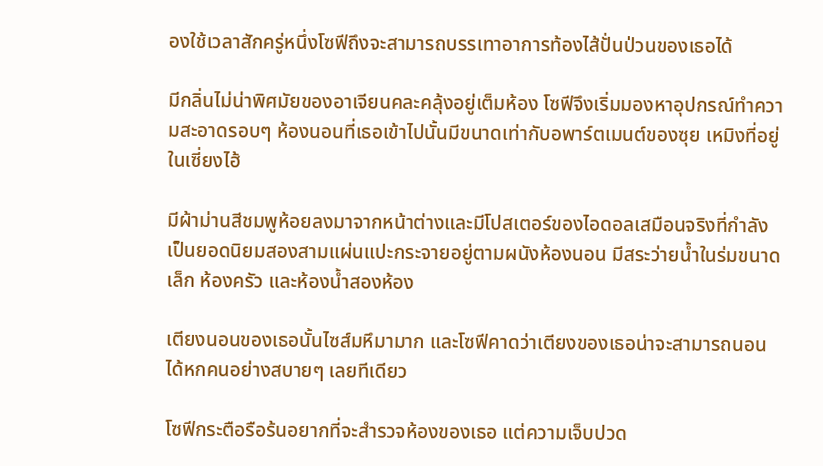องใช้เวลาสักครู่หนึ่งโซฟีถึงจะสามารถบรรเทาอาการท้องไส้ปั่นป่วนของเธอได้

มีกลิ่นไม่น่าพิศมัยของอาเจียนคละคลุ้งอยู่เต็มห้อง โซฟีจึงเริ่มมองหาอุปกรณ์ทำความสะอาดรอบๆ ห้องนอนที่เธอเข้าไปนั้นมีขนาดเท่ากับอพาร์ตเมนต์ของซุย เหมิงที่อยู่ในเซี่ยงไฮ้

มีผ้าม่านสีชมพูห้อยลงมาจากหน้าต่างและมีโปสเตอร์ของไอดอลเสมือนจริงที่กำลังเป็นยอดนิยมสองสามแผ่นแปะกระจายอยู่ตามผนังห้องนอน มีสระว่ายน้ำในร่มขนาดเล็ก ห้องครัว และห้องน้ำสองห้อง

เตียงนอนของเธอนั้นไซส์มหึมามาก และโซฟีคาดว่าเตียงของเธอน่าจะสามารถนอนได้หกคนอย่างสบายๆ เลยทีเดียว

โซฟีกระตือรือร้นอยากที่จะสำรวจห้องของเธอ แต่ความเจ็บปวด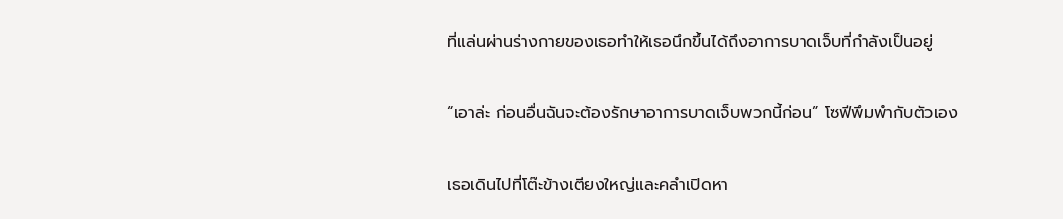ที่แล่นผ่านร่างกายของเธอทำให้เธอนึกขึ้นได้ถึงอาการบาดเจ็บที่กำลังเป็นอยู่

“เอาล่ะ ก่อนอื่นฉันจะต้องรักษาอาการบาดเจ็บพวกนี้ก่อน” โซฟีพึมพำกับตัวเอง

เธอเดินไปที่โต๊ะข้างเตียงใหญ่และคลำเปิดหา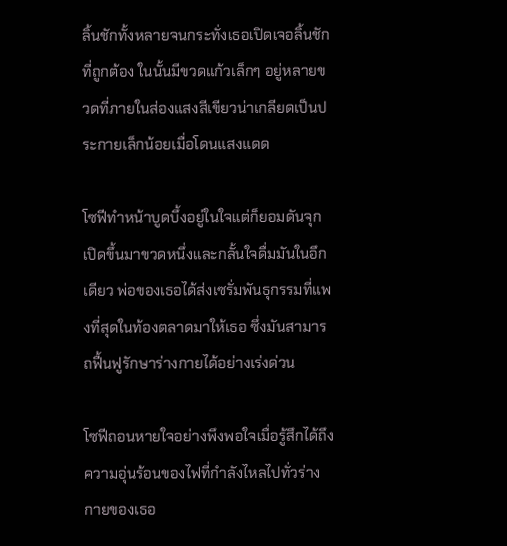ลิ้นชักทั้งหลายจนกระทั่งเธอเปิดเจอลิ้นชักที่ถูกต้อง ในนั้นมีขวดแก้วเล็กๆ อยู่หลายขวดที่ภายในส่องแสงสีเขียวน่าเกลียดเป็นประกายเล็กน้อยเมื่อโดนแสงแดด

โซฟีทำหน้าบูดบึ้งอยู่ในใจแต่ก็ยอมดันจุกเปิดขึ้นมาขวดหนึ่งและกลั้นใจดื่มมันในอึกเดียว พ่อของเธอได้ส่งเซรั่มพันธุกรรมที่แพงที่สุดในท้องตลาดมาให้เธอ ซึ่งมันสามารถฟื้นฟูรักษาร่างกายได้อย่างเร่งด่วน

โซฟีถอนหายใจอย่างพึงพอใจเมื่อรู้สึกได้ถึงความอุ่นร้อนของไฟที่กำลังไหลไปทั่วร่างกายของเธอ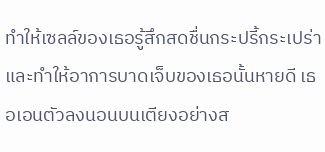ทำให้เซลล์ของเธอรู้สึกสดชื่นกระปรี้กระเปร่า และทำให้อาการบาดเจ็บของเธอนั้นหายดี เธอเอนตัวลงนอนบนเตียงอย่างส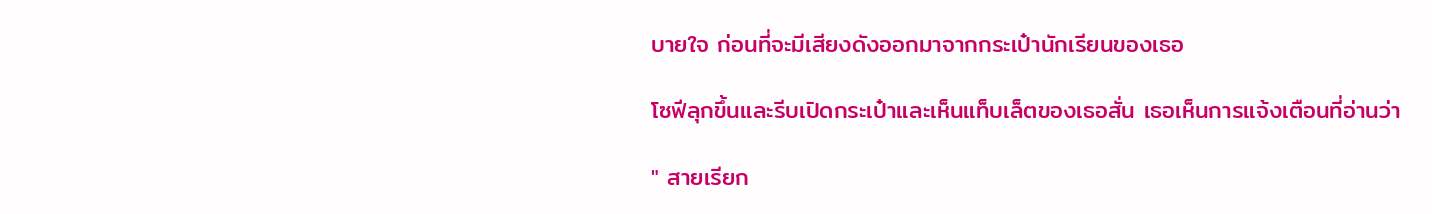บายใจ ก่อนที่จะมีเสียงดังออกมาจากกระเป๋านักเรียนของเธอ

โซฟีลุกขึ้นและรีบเปิดกระเป๋าและเห็นแท็บเล็ตของเธอสั่น เธอเห็นการแจ้งเตือนที่อ่านว่า

" สายเรียก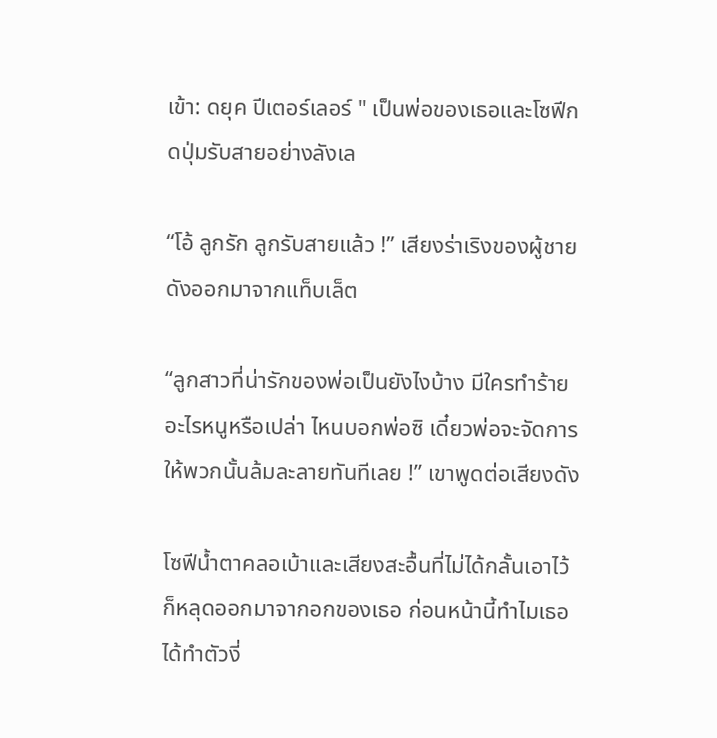เข้า: ดยุค ปีเตอร์เลอร์ " เป็นพ่อของเธอและโซฟีกดปุ่มรับสายอย่างลังเล

“โอ้ ลูกรัก ลูกรับสายแล้ว !” เสียงร่าเริงของผู้ชายดังออกมาจากแท็บเล็ต

“ลูกสาวที่น่ารักของพ่อเป็นยังไงบ้าง มีใครทำร้ายอะไรหนูหรือเปล่า ไหนบอกพ่อซิ เดี๋ยวพ่อจะจัดการให้พวกนั้นล้มละลายทันทีเลย !” เขาพูดต่อเสียงดัง

โซฟีน้ำตาคลอเบ้าและเสียงสะอื้นที่ไม่ได้กลั้นเอาไว้ก็หลุดออกมาจากอกของเธอ ก่อนหน้านี้ทำไมเธอได้ทำตัวงี่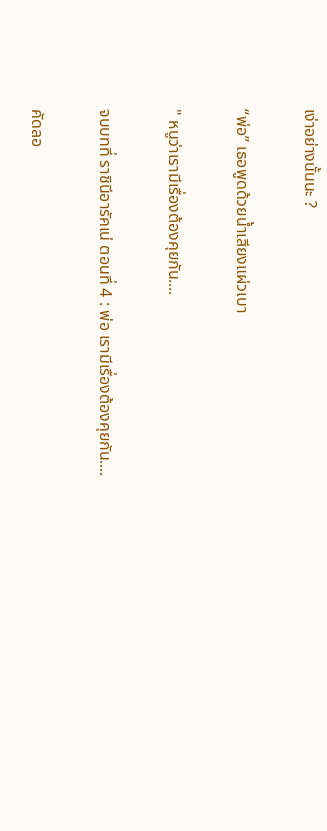เง่าอย่างนั้นนะ ?

“พ่อ” เธอพูดด้วยน้ำเสียงแผ่วเบา

" หนูว่าเรามีเรื่องต้องคุยกัน....

จบบทที่ ราชินีอารัคเน่ ตอนที่ 4 : พ่อ เรามีเรื่องต้องคุยกัน....

คัดลอ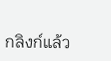กลิงก์แล้ว